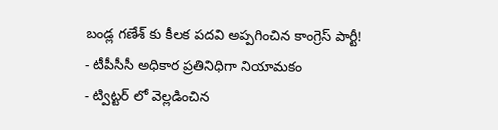బండ్ల గణేశ్ కు కీలక పదవి అప్పగించిన కాంగ్రెస్ పార్టీ!
- టీపీసీసీ అధికార ప్రతినిధిగా నియామకం
- ట్విట్టర్ లో వెల్లడించిన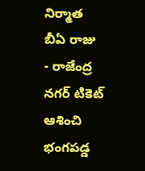నిర్మాత బీఏ రాజు
- రాజేంద్ర నగర్ టికెట్ ఆశించి భంగపడ్డ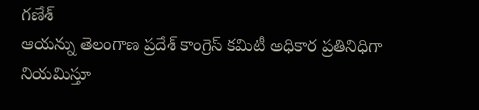గణేశ్
ఆయన్ను తెలంగాణ ప్రదేశ్ కాంగ్రెస్ కమిటీ అధికార ప్రతినిధిగా నియమిస్తూ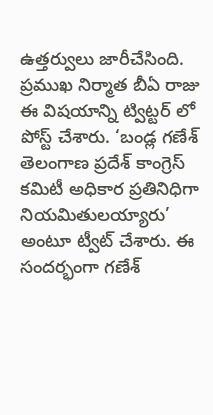ఉత్తర్వులు జారీచేసింది. ప్రముఖ నిర్మాత బీఏ రాజు ఈ విషయాన్ని ట్విట్టర్ లో పోస్ట్ చేశారు. ‘బండ్ల గణేశ్ తెలంగాణ ప్రదేశ్ కాంగ్రెస్ కమిటీ అధికార ప్రతినిధిగా నియమితులయ్యారు’ అంటూ ట్వీట్ చేశారు. ఈ సందర్భంగా గణేశ్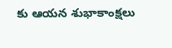కు ఆయన శుభాకాంక్షలు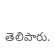తెలిపారు.